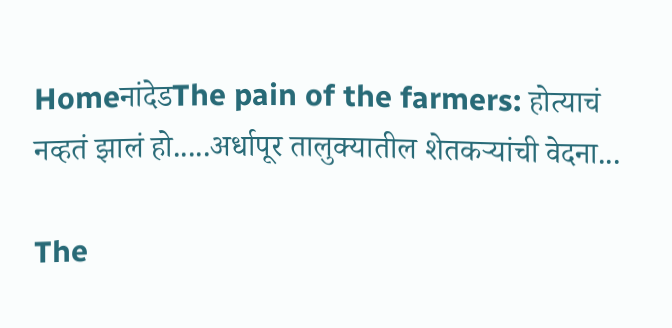HomeनांदेडThe pain of the farmers: होत्याचं नव्हतं झालं हो.....अर्धापूर तालुक्यातील शेतकऱ्यांची वेदना...

The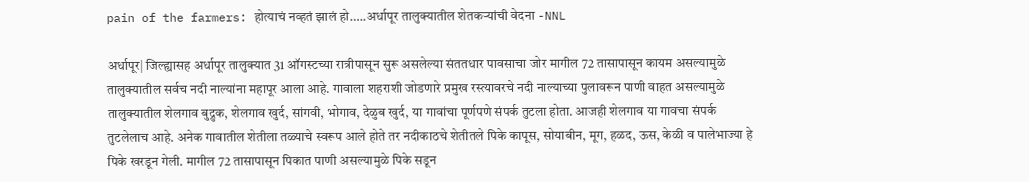pain of the farmers: होत्याचं नव्हतं झालं हो…..अर्धापूर तालुक्यातील शेतकऱ्यांची वेदना -NNL

अर्धापूर| जिल्ह्यासह अर्धापूर तालुक्यात 31 ऑगस्टच्या रात्रीपासून सुरू असलेल्या संततधार पावसाचा जोर मागील 72 तासापासून कायम असल्यामुळे तालुक्यातील सर्वच नदी नाल्यांना महापूर आला आहे. गावाला शहराशी जोडणारे प्रमुख रस्त्यावरचे नदी नाल्याच्या पुलावरून पाणी वाहत असल्यामुळे तालुक्यातील शेलगाव बुद्रुक, शेलगाव खुर्द, सांगवी, भोगाव, देळुब खुर्द, या गावांचा पूर्णपणे संपर्क तुटला होता. आजही शेलगाव या गावचा संपर्क तुटलेलाच आहे. अनेक गावातील शेतीला तळ्याचे स्वरूप आले होते तर नदीकाठचे शेतीतले पिके कापूस, सोयाबीन, मूग, हळद, ऊस, केळी व पालेभाज्या हे पिके खरडून गेली. मागील 72 तासापासून पिकात पाणी असल्यामुळे पिके सडून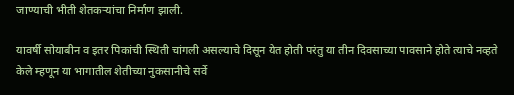जाण्याची भीती शेतकऱ्यांचा निर्माण झाली.

यावर्षी सोयाबीन व इतर पिकांची स्थिती चांगली असल्याचे दिसून येत होती परंतु या तीन दिवसाच्या पावसाने होते त्याचे नव्हते केले म्हणून या भागातील शेतीच्या नुकसानीचे सर्वे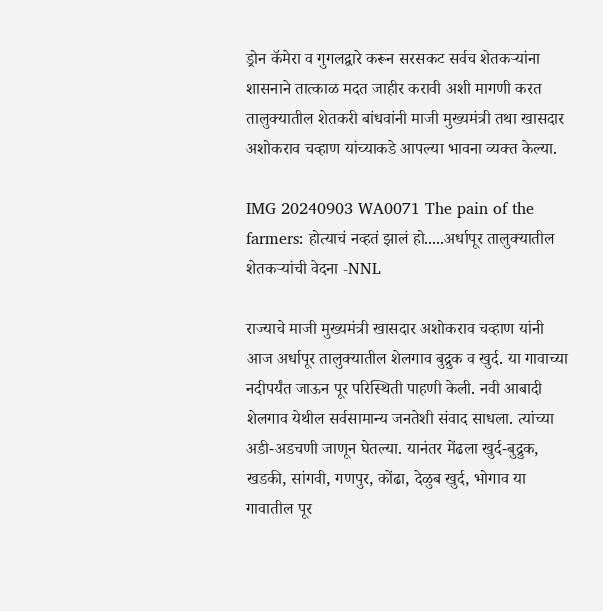ड्रोन कॅमेरा व गुगलद्वारे करून सरसकट सर्वच शेतकऱ्यांना शासनाने तात्काळ मदत जाहीर करावी अशी मागणी करत तालुक्यातील शेतकरी बांधवांनी माजी मुख्यमंत्री तथा खासदार अशोकराव चव्हाण यांच्याकडे आपल्या भावना व्यक्त केल्या.

IMG 20240903 WA0071 The pain of the farmers: होत्याचं नव्हतं झालं हो.....अर्धापूर तालुक्यातील शेतकऱ्यांची वेदना -NNL

राज्याचे माजी मुख्यमंत्री खासदार अशोकराव चव्हाण यांनी आज अर्धापूर तालुक्यातील शेलगाव बुद्रुक व खुर्द. या गावाच्या नदीपर्यंत जाऊन पूर परिस्थिती पाहणी केली. नवी आबादी शेलगाव येथील सर्वसामान्य जनतेशी संवाद साधला. त्यांच्या अडी-अडचणी जाणून घेतल्या. यानंतर मेंढला खुर्द-बुद्रुक, खडकी, सांगवी, गणपुर, कोंढा, देळुब खुर्द, भोगाव या गावातील पूर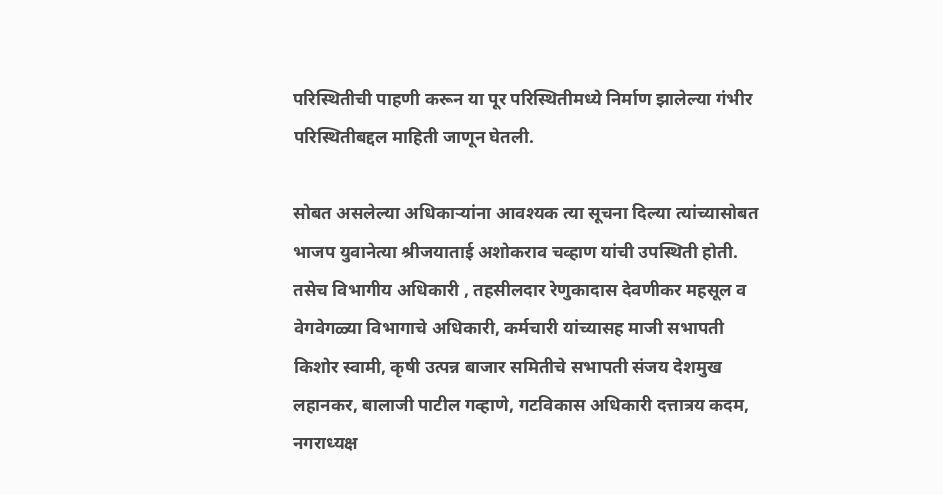परिस्थितीची पाहणी करून या पूर परिस्थितीमध्ये निर्माण झालेल्या गंभीर परिस्थितीबद्दल माहिती जाणून घेतली.

सोबत असलेल्या अधिकाऱ्यांना आवश्यक त्या सूचना दिल्या त्यांच्यासोबत भाजप युवानेत्या श्रीजयाताई अशोकराव चव्हाण यांची उपस्थिती होती. तसेच विभागीय अधिकारी , तहसीलदार रेणुकादास देवणीकर महसूल व वेगवेगळ्या विभागाचे अधिकारी, कर्मचारी यांच्यासह माजी सभापती किशोर स्वामी, कृषी उत्पन्न बाजार समितीचे सभापती संजय देशमुख लहानकर, बालाजी पाटील गव्हाणे, गटविकास अधिकारी दत्तात्रय कदम, नगराध्यक्ष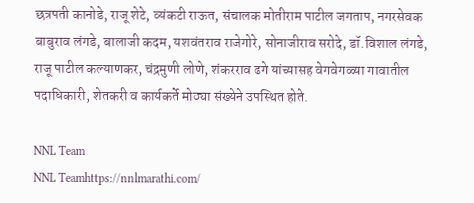छत्रपती कानोडे, राजू शेटे, व्यंकटी राऊत, संचालक मोतीराम पाटील जगताप, नगरसेवक बाबुराव लंगडे, बालाजी कदम, यशवंतराव राजेगोरे, सोनाजीराव सरोदे, डॉ.विशाल लंगडे, राजू पाटील कल्याणकर, चंद्रमुणी लोणे, शंकरराव ढगे यांच्यासह वेगवेगळ्या गावातील पदाधिकारी, शेतकरी व कार्यकर्ते मोठ्या संख्येने उपस्थित होते.

NNL Team
NNL Teamhttps://nnlmarathi.com/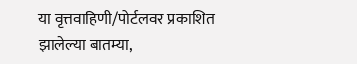या वृत्तवाहिणी/पोर्टलवर प्रकाशित झालेल्या बातम्या,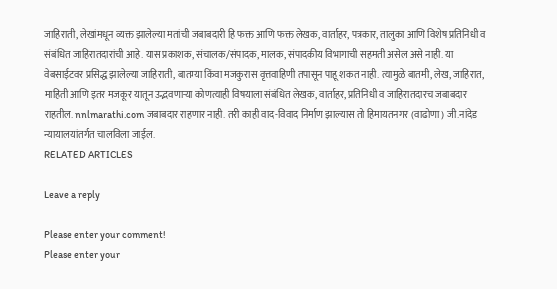जाहिराती, लेखांमधून व्यक्त झालेल्या मतांची जबाबदारी हि फक्त आणि फक्त लेखक, वार्ताहर, पत्रकार, तालुका आणि विशेष प्रतिनिधी व संबंधित जाहिरातदारांची आहे. यास प्रकाशक, संचालक/संपादक, मालक, संपादकीय विभागाची सहमती असेल असे नाही. या वेबसाईटवर प्रसिद्ध झालेल्या जाहिराती, बातम्या किंवा मजकुरास वृत्तवाहिणी तपासून पाहू शकत नाही. त्यामुळे बातमी, लेख, जाहिरात, माहिती आणि इतर मजकूर यातून उद्भवणाऱ्या कोणत्याही विषयाला संबंधित लेखक, वार्ताहर, प्रतिनिधी व जाहिरातदारच जबाबदार राहतील. nnlmarathi.com जबाबदार राहणार नाही. तरी काही वाद-विवाद निर्माण झाल्यास तो हिमायतनगर (वाढोणा) जी.नांदेड न्यायालयांतर्गत चालविला जाईल.
RELATED ARTICLES

Leave a reply

Please enter your comment!
Please enter your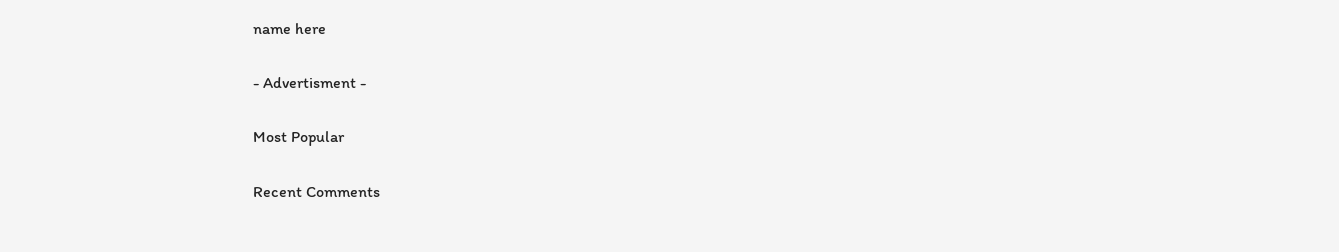name here

- Advertisment -

Most Popular

Recent Comments